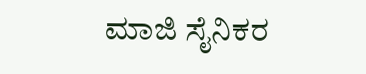ಮಾಜಿ ಸೈನಿಕರ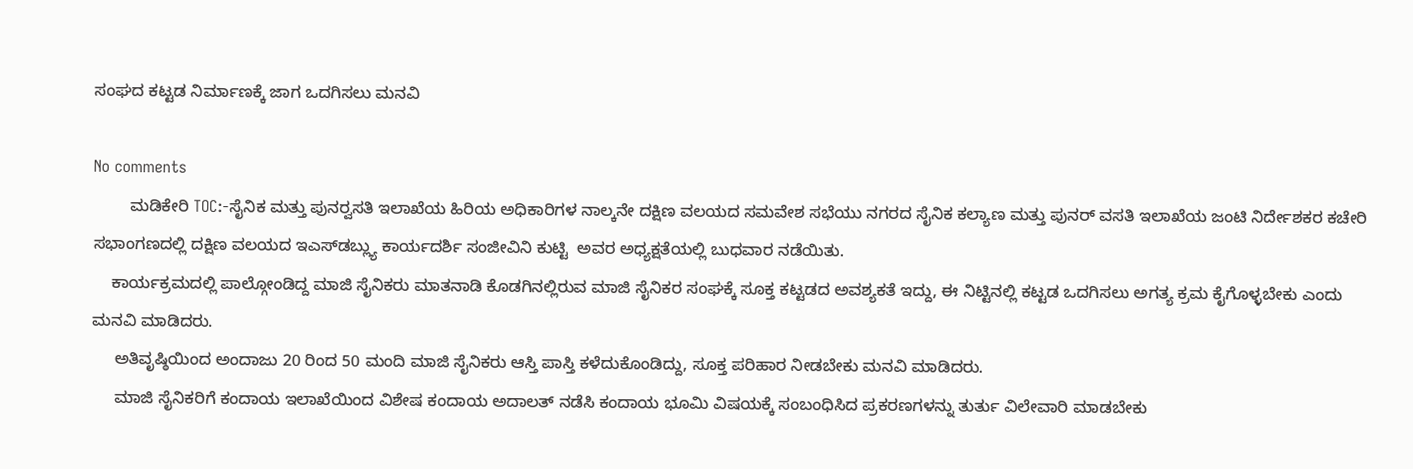ಸಂಘದ ಕಟ್ಟಡ ನಿರ್ಮಾಣಕ್ಕೆ ಜಾಗ ಒದಗಿಸಲು ಮನವಿ

No comments
        ಮಡಿಕೇರಿ TOC:-ಸೈನಿಕ ಮತ್ತು ಪುನರ್‍ವಸತಿ ಇಲಾಖೆಯ ಹಿರಿಯ ಅಧಿಕಾರಿಗಳ ನಾಲ್ಕನೇ ದಕ್ಷಿಣ ವಲಯದ ಸಮವೇಶ ಸಭೆಯು ನಗರದ ಸೈನಿಕ ಕಲ್ಯಾಣ ಮತ್ತು ಪುನರ್ ವಸತಿ ಇಲಾಖೆಯ ಜಂಟಿ ನಿರ್ದೇಶಕರ ಕಚೇರಿ ಸಭಾಂಗಣದಲ್ಲಿ ದಕ್ಷಿಣ ವಲಯದ ಇಎಸ್‍ಡಬ್ಲ್ಯು ಕಾರ್ಯದರ್ಶಿ ಸಂಜೀವಿನಿ ಕುಟ್ಟಿ  ಅವರ ಅಧ್ಯಕ್ಷತೆಯಲ್ಲಿ ಬುಧವಾರ ನಡೆಯಿತು.
    ಕಾರ್ಯಕ್ರಮದಲ್ಲಿ ಪಾಲ್ಗೋಂಡಿದ್ದ ಮಾಜಿ ಸೈನಿಕರು ಮಾತನಾಡಿ ಕೊಡಗಿನಲ್ಲಿರುವ ಮಾಜಿ ಸೈನಿಕರ ಸಂಘಕ್ಕೆ ಸೂಕ್ತ ಕಟ್ಟಡದ ಅವಶ್ಯಕತೆ ಇದ್ದು, ಈ ನಿಟ್ಟಿನಲ್ಲಿ ಕಟ್ಟಡ ಒದಗಿಸಲು ಅಗತ್ಯ ಕ್ರಮ ಕೈಗೊಳ್ಳಬೇಕು ಎಂದು ಮನವಿ ಮಾಡಿದರು.
     ಅತಿವೃಷ್ಠಿಯಿಂದ ಅಂದಾಜು 20 ರಿಂದ 50 ಮಂದಿ ಮಾಜಿ ಸೈನಿಕರು ಆಸ್ತಿ ಪಾಸ್ತಿ ಕಳೆದುಕೊಂಡಿದ್ದು, ಸೂಕ್ತ ಪರಿಹಾರ ನೀಡಬೇಕು ಮನವಿ ಮಾಡಿದರು.
     ಮಾಜಿ ಸೈನಿಕರಿಗೆ ಕಂದಾಯ ಇಲಾಖೆಯಿಂದ ವಿಶೇಷ ಕಂದಾಯ ಅದಾಲತ್ ನಡೆಸಿ ಕಂದಾಯ ಭೂಮಿ ವಿಷಯಕ್ಕೆ ಸಂಬಂಧಿಸಿದ ಪ್ರಕರಣಗಳನ್ನು ತುರ್ತು ವಿಲೇವಾರಿ ಮಾಡಬೇಕು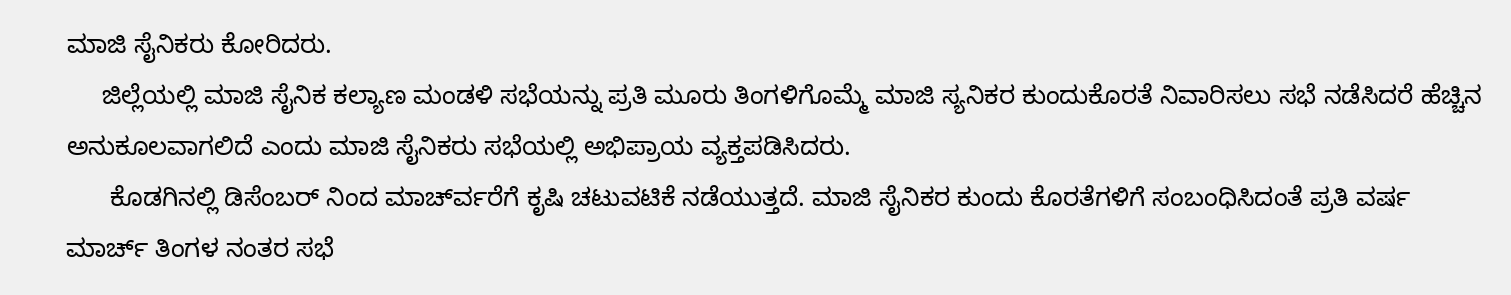ಮಾಜಿ ಸೈನಿಕರು ಕೋರಿದರು.
     ಜಿಲ್ಲೆಯಲ್ಲಿ ಮಾಜಿ ಸೈನಿಕ ಕಲ್ಯಾಣ ಮಂಡಳಿ ಸಭೆಯನ್ನು ಪ್ರತಿ ಮೂರು ತಿಂಗಳಿಗೊಮ್ಮೆ ಮಾಜಿ ಸ್ಯನಿಕರ ಕುಂದುಕೊರತೆ ನಿವಾರಿಸಲು ಸಭೆ ನಡೆಸಿದರೆ ಹೆಚ್ಚಿನ ಅನುಕೂಲವಾಗಲಿದೆ ಎಂದು ಮಾಜಿ ಸೈನಿಕರು ಸಭೆಯಲ್ಲಿ ಅಭಿಪ್ರಾಯ ವ್ಯಕ್ತಪಡಿಸಿದರು.
      ಕೊಡಗಿನಲ್ಲಿ ಡಿಸೆಂಬರ್ ನಿಂದ ಮಾರ್ಚ್‍ವರೆಗೆ ಕೃಷಿ ಚಟುವಟಿಕೆ ನಡೆಯುತ್ತದೆ. ಮಾಜಿ ಸೈನಿಕರ ಕುಂದು ಕೊರತೆಗಳಿಗೆ ಸಂಬಂಧಿಸಿದಂತೆ ಪ್ರತಿ ವರ್ಷ ಮಾರ್ಚ್ ತಿಂಗಳ ನಂತರ ಸಭೆ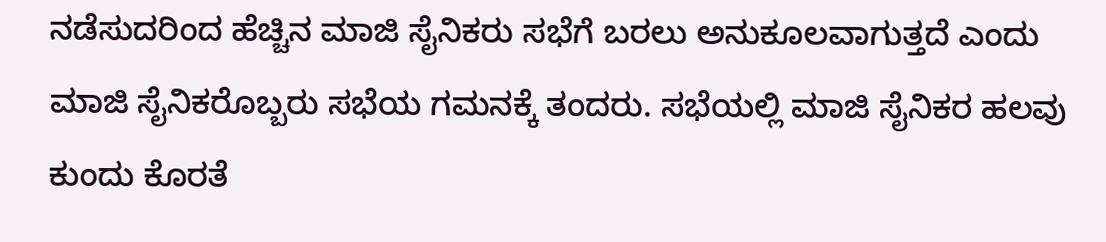ನಡೆಸುದರಿಂದ ಹೆಚ್ಚಿನ ಮಾಜಿ ಸೈನಿಕರು ಸಭೆಗೆ ಬರಲು ಅನುಕೂಲವಾಗುತ್ತದೆ ಎಂದು ಮಾಜಿ ಸೈನಿಕರೊಬ್ಬರು ಸಭೆಯ ಗಮನಕ್ಕೆ ತಂದರು. ಸಭೆಯಲ್ಲಿ ಮಾಜಿ ಸೈನಿಕರ ಹಲವು ಕುಂದು ಕೊರತೆ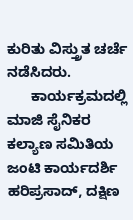ಕುರಿತು ವಿಸ್ತ್ರುತ ಚರ್ಚೆ ನಡೆಸಿದರು.
      ಕಾರ್ಯಕ್ರಮದಲ್ಲಿ ಮಾಜಿ ಸೈನಿಕರ ಕಲ್ಯಾಣ ಸಮಿತಿಯ ಜಂಟಿ ಕಾರ್ಯದರ್ಶಿ ಹರಿಪ್ರಸಾದ್, ದಕ್ಷಿಣ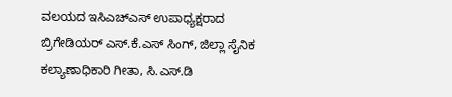ವಲಯದ ಇಸಿಎಚ್‍ಎಸ್ ಉಪಾಧ್ಯಕ್ಷರಾದ ಬ್ರಿಗೇಡಿಯರ್ ಎಸ್.ಕೆ.ಎಸ್ ಸಿಂಗ್, ಜಿಲ್ಲಾ ಸೈನಿಕ ಕಲ್ಯಾಣಾಧಿಕಾರಿ ಗೀತಾ, ಸಿ.ಎಸ್.ಡಿ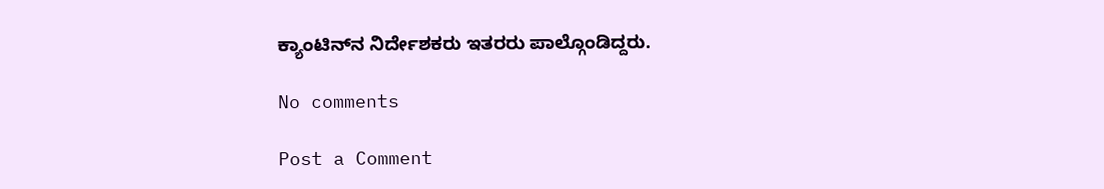ಕ್ಯಾಂಟಿನ್‍ನ ನಿರ್ದೇಶಕರು ಇತರರು ಪಾಲ್ಗೊಂಡಿದ್ದರು.

No comments

Post a Comment